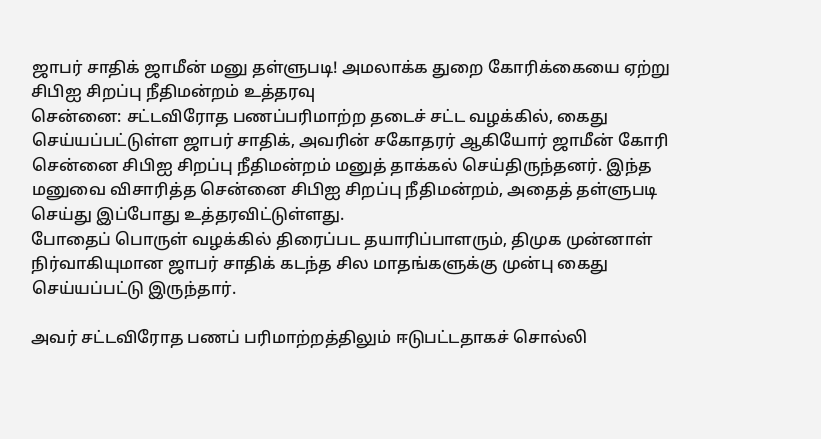ஜாபர் சாதிக் ஜாமீன் மனு தள்ளுபடி! அமலாக்க துறை கோரிக்கையை ஏற்று சிபிஐ சிறப்பு நீதிமன்றம் உத்தரவு
சென்னை: சட்டவிரோத பணப்பரிமாற்ற தடைச் சட்ட வழக்கில், கைது செய்யப்பட்டுள்ள ஜாபர் சாதிக், அவரின் சகோதரர் ஆகியோர் ஜாமீன் கோரி சென்னை சிபிஐ சிறப்பு நீதிமன்றம் மனுத் தாக்கல் செய்திருந்தனர். இந்த மனுவை விசாரித்த சென்னை சிபிஐ சிறப்பு நீதிமன்றம், அதைத் தள்ளுபடி செய்து இப்போது உத்தரவிட்டுள்ளது.
போதைப் பொருள் வழக்கில் திரைப்பட தயாரிப்பாளரும், திமுக முன்னாள் நிர்வாகியுமான ஜாபர் சாதிக் கடந்த சில மாதங்களுக்கு முன்பு கைது செய்யப்பட்டு இருந்தார்.

அவர் சட்டவிரோத பணப் பரிமாற்றத்திலும் ஈடுபட்டதாகச் சொல்லி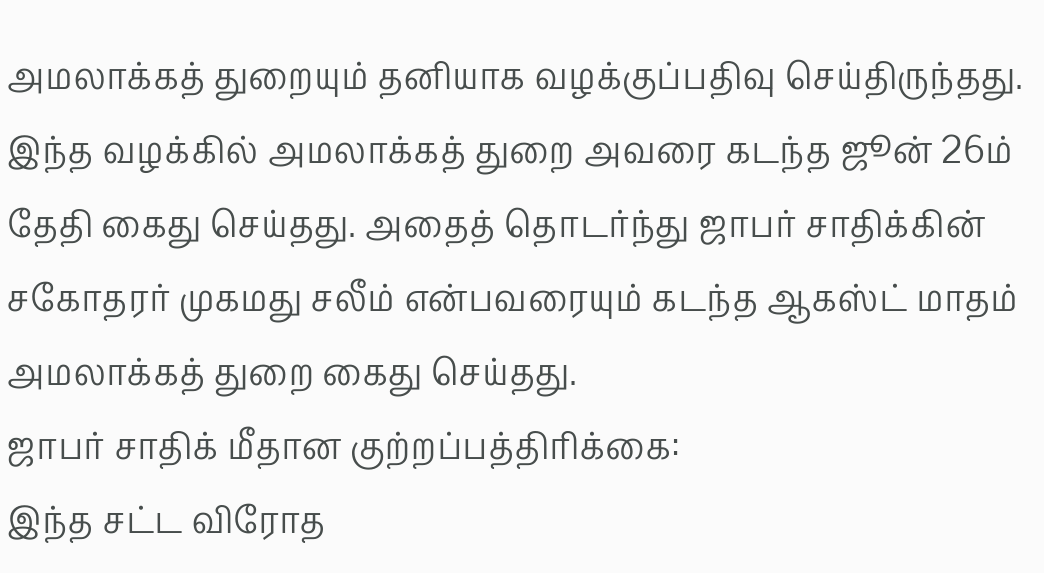அமலாக்கத் துறையும் தனியாக வழக்குப்பதிவு செய்திருந்தது. இந்த வழக்கில் அமலாக்கத் துறை அவரை கடந்த ஜூன் 26ம் தேதி கைது செய்தது. அதைத் தொடர்ந்து ஜாபர் சாதிக்கின் சகோதரர் முகமது சலீம் என்பவரையும் கடந்த ஆகஸ்ட் மாதம் அமலாக்கத் துறை கைது செய்தது.
ஜாபர் சாதிக் மீதான குற்றப்பத்திரிக்கை:
இந்த சட்ட விரோத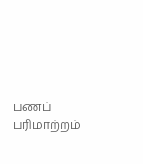பணப் பரிமாற்றம்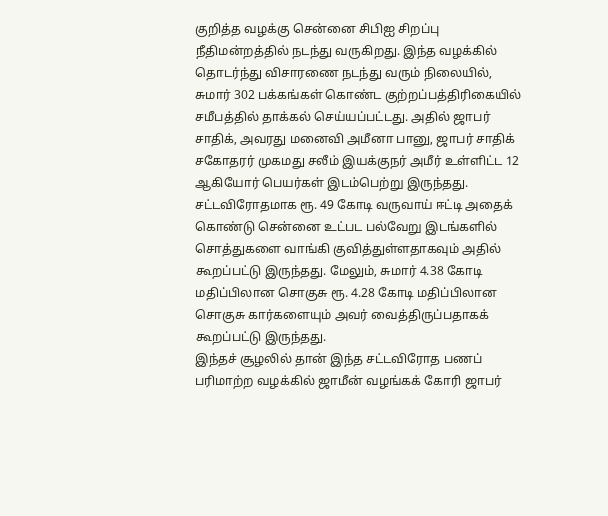குறித்த வழக்கு சென்னை சிபிஐ சிறப்பு நீதிமன்றத்தில் நடந்து வருகிறது. இந்த வழக்கில் தொடர்ந்து விசாரணை நடந்து வரும் நிலையில், சுமார் 302 பக்கங்கள் கொண்ட குற்றப்பத்திரிகையில் சமீபத்தில் தாக்கல் செய்யப்பட்டது. அதில் ஜாபர் சாதிக், அவரது மனைவி அமீனா பானு, ஜாபர் சாதிக் சகோதரர் முகமது சலீம் இயக்குநர் அமீர் உள்ளிட்ட 12 ஆகியோர் பெயர்கள் இடம்பெற்று இருந்தது.
சட்டவிரோதமாக ரூ. 49 கோடி வருவாய் ஈட்டி அதைக் கொண்டு சென்னை உட்பட பல்வேறு இடங்களில் சொத்துகளை வாங்கி குவித்துள்ளதாகவும் அதில் கூறப்பட்டு இருந்தது. மேலும், சுமார் 4.38 கோடி மதிப்பிலான சொகுசு ரூ. 4.28 கோடி மதிப்பிலான சொகுசு கார்களையும் அவர் வைத்திருப்பதாகக் கூறப்பட்டு இருந்தது.
இந்தச் சூழலில் தான் இந்த சட்டவிரோத பணப் பரிமாற்ற வழக்கில் ஜாமீன் வழங்கக் கோரி ஜாபர்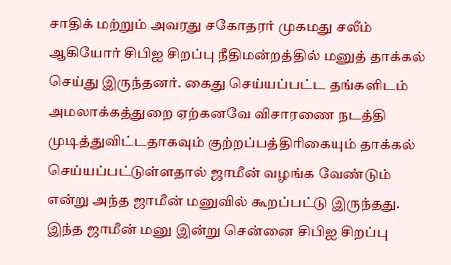சாதிக் மற்றும் அவரது சகோதரர் முகமது சலீம் ஆகியோர் சிபிஐ சிறப்பு நீதிமன்றத்தில் மனுத் தாக்கல் செய்து இருந்தனர். கைது செய்யப்பட்ட தங்களிடம் அமலாக்கத்துறை ஏற்கனவே விசாரணை நடத்தி முடித்துவிட்டதாகவும் குற்றப்பத்திரிகையும் தாக்கல் செய்யப்பட்டுள்ளதால் ஜாமீன் வழங்க வேண்டும் என்று அந்த ஜாமீன் மனுவில் கூறப்பட்டு இருந்தது.
இந்த ஜாமீன் மனு இன்று சென்னை சிபிஐ சிறப்பு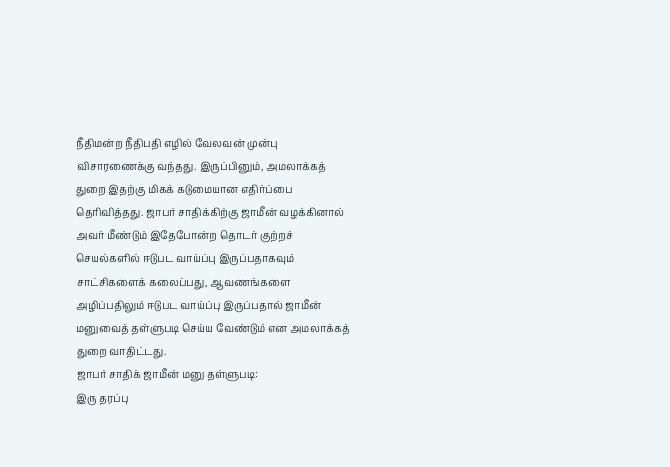நீதிமன்ற நீதிபதி எழில் வேலவன் முன்பு விசாரணைக்கு வந்தது. இருப்பினும், அமலாக்கத் துறை இதற்கு மிகக் கடுமையான எதிர்ப்பை தெரிவித்தது. ஜாபர் சாதிக்கிற்கு ஜாமீன் வழக்கினால் அவர் மீண்டும் இதேபோன்ற தொடர் குற்றச் செயல்களில் ஈடுபட வாய்ப்பு இருப்பதாகவும் சாட்சிகளைக் கலைப்பது, ஆவணங்களை அழிப்பதிலும் ஈடுபட வாய்ப்பு இருப்பதால் ஜாமீன் மனுவைத் தள்ளுபடி செய்ய வேண்டும் என அமலாக்கத் துறை வாதிட்டது.
ஜாபர் சாதிக் ஜாமீன் மனு தள்ளுபடி:
இரு தரப்பு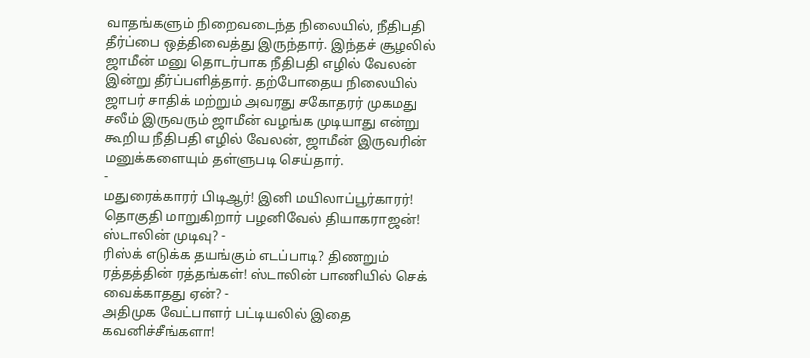வாதங்களும் நிறைவடைந்த நிலையில், நீதிபதி தீர்ப்பை ஒத்திவைத்து இருந்தார். இந்தச் சூழலில் ஜாமீன் மனு தொடர்பாக நீதிபதி எழில் வேலன் இன்று தீர்ப்பளித்தார். தற்போதைய நிலையில் ஜாபர் சாதிக் மற்றும் அவரது சகோதரர் முகமது சலீம் இருவரும் ஜாமீன் வழங்க முடியாது என்று கூறிய நீதிபதி எழில் வேலன், ஜாமீன் இருவரின் மனுக்களையும் தள்ளுபடி செய்தார்.
-
மதுரைக்காரர் பிடிஆர்! இனி மயிலாப்பூர்காரர்! தொகுதி மாறுகிறார் பழனிவேல் தியாகராஜன்! ஸ்டாலின் முடிவு? -
ரிஸ்க் எடுக்க தயங்கும் எடப்பாடி? திணறும் ரத்தத்தின் ரத்தங்கள்! ஸ்டாலின் பாணியில் செக் வைக்காதது ஏன்? -
அதிமுக வேட்பாளர் பட்டியலில் இதை கவனிச்சீங்களா!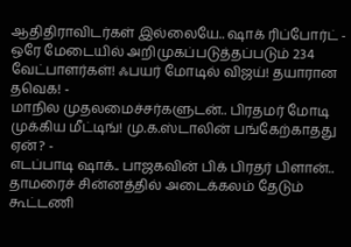ஆதிதிராவிடர்கள் இல்லையே.. ஷாக் ரிப்போர்ட் -
ஒரே மேடையில் அறிமுகப்படுத்தப்படும் 234 வேட்பாளர்கள்! ஃபயர் மோடில் விஜய்! தயாரான தவெக! -
மாநில முதலமைச்சர்களுடன்.. பிரதமர் மோடி முக்கிய மீட்டிங்! மு.க.ஸ்டாலின் பங்கேற்காதது ஏன்? -
எடப்பாடி ஷாக்.. பாஜகவின் பிக் பிரதர் பிளான்.. தாமரைச் சின்னத்தில் அடைக்கலம் தேடும் கூட்டணி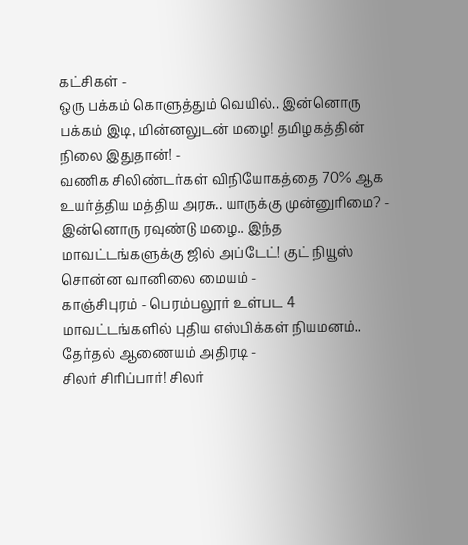கட்சிகள் -
ஒரு பக்கம் கொளுத்தும் வெயில்.. இன்னொரு பக்கம் இடி, மின்னலுடன் மழை! தமிழகத்தின் நிலை இதுதான்! -
வணிக சிலிண்டர்கள் விநியோகத்தை 70% ஆக உயர்த்திய மத்திய அரசு.. யாருக்கு முன்னுரிமை? -
இன்னொரு ரவுண்டு மழை.. இந்த மாவட்டங்களுக்கு ஜில் அப்டேட்! குட் நியூஸ் சொன்ன வானிலை மையம் -
காஞ்சிபுரம் - பெரம்பலூர் உள்பட 4 மாவட்டங்களில் புதிய எஸ்பிக்கள் நியமனம்.. தேர்தல் ஆணையம் அதிரடி -
சிலர் சிரிப்பார்! சிலர்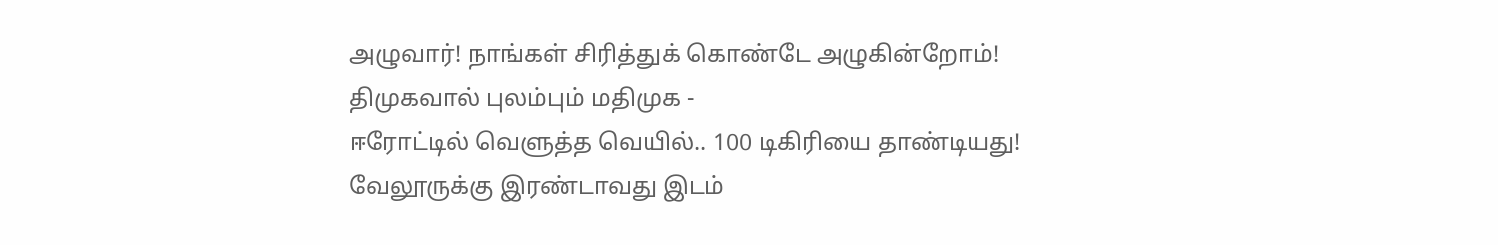அழுவார்! நாங்கள் சிரித்துக் கொண்டே அழுகின்றோம்! திமுகவால் புலம்பும் மதிமுக -
ஈரோட்டில் வெளுத்த வெயில்.. 100 டிகிரியை தாண்டியது! வேலூருக்கு இரண்டாவது இடம்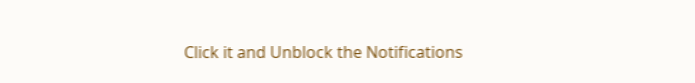Click it and Unblock the Notifications